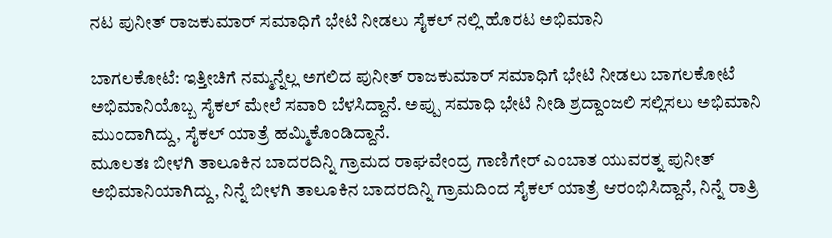ನಟ ಪುನೀತ್ ರಾಜಕುಮಾರ್ ಸಮಾಧಿಗೆ ಭೇಟಿ ನೀಡಲು ಸೈಕಲ್ ನಲ್ಲಿ ಹೊರಟ ಅಭಿಮಾನಿ

ಬಾಗಲಕೋಟೆ: ಇತ್ತೀಚಿಗೆ ನಮ್ಮನ್ನೆಲ್ಲ ಅಗಲಿದ ಪುನೀತ್ ರಾಜಕುಮಾರ್ ಸಮಾಧಿಗೆ ಭೇಟಿ ನೀಡಲು ಬಾಗಲಕೋಟೆ ಅಭಿಮಾನಿಯೊಬ್ಬ ಸೈಕಲ್ ಮೇಲೆ ಸವಾರಿ ಬೆಳಸಿದ್ದಾನೆ. ಅಪ್ಪು ಸಮಾಧಿ ಭೇಟಿ ನೀಡಿ ಶ್ರದ್ದಾಂಜಲಿ ಸಲ್ಲಿಸಲು ಅಭಿಮಾನಿ ಮುಂದಾಗಿದ್ದು, ಸೈಕಲ್ ಯಾತ್ರೆ ಹಮ್ಮಿಕೊಂಡಿದ್ದಾನೆ.
ಮೂಲತಃ ಬೀಳಗಿ ತಾಲೂಕಿನ ಬಾದರದಿನ್ನಿ ಗ್ರಾಮದ ರಾಘವೇಂದ್ರ ಗಾಣಿಗೇರ್ ಎಂಬಾತ ಯುವರತ್ನ ಪುನೀತ್ ಅಭಿಮಾನಿಯಾಗಿದ್ದು, ನಿನ್ನೆ ಬೀಳಗಿ ತಾಲೂಕಿನ ಬಾದರದಿನ್ನಿ ಗ್ರಾಮದಿಂದ ಸೈಕಲ್ ಯಾತ್ರೆ ಆರಂಭಿಸಿದ್ದಾನೆ, ನಿನ್ನೆ ರಾತ್ರಿ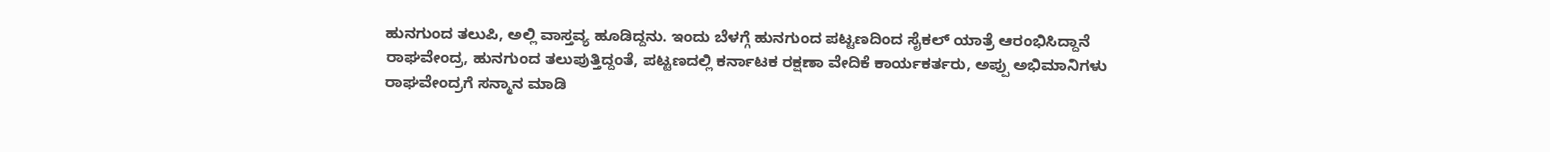ಹುನಗುಂದ ತಲುಪಿ, ಅಲ್ಲಿ ವಾಸ್ತವ್ಯ ಹೂಡಿದ್ದನು. ಇಂದು ಬೆಳಗ್ಗೆ ಹುನಗುಂದ ಪಟ್ಟಣದಿಂದ ಸೈಕಲ್ ಯಾತ್ರೆ ಆರಂಭಿಸಿದ್ದಾನೆ ರಾಘವೇಂದ್ರ, ಹುನಗುಂದ ತಲುಪುತ್ತಿದ್ದಂತೆ, ಪಟ್ಟಣದಲ್ಲಿ ಕರ್ನಾಟಕ ರಕ್ಷಣಾ ವೇದಿಕೆ ಕಾರ್ಯಕರ್ತರು, ಅಪ್ಪು ಅಭಿಮಾನಿಗಳು ರಾಘವೇಂದ್ರಗೆ ಸನ್ಮಾನ ಮಾಡಿ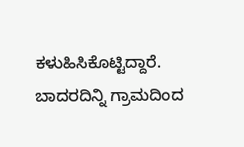ಕಳುಹಿಸಿಕೊಟ್ಟಿದ್ದಾರೆ.
ಬಾದರದಿನ್ನಿ ಗ್ರಾಮದಿಂದ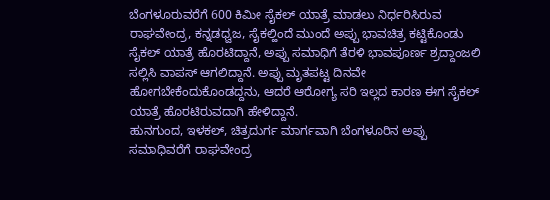ಬೆಂಗಳೂರುವರೆಗೆ 600 ಕಿಮೀ ಸೈಕಲ್ ಯಾತ್ರೆ ಮಾಡಲು ನಿರ್ಧರಿಸಿರುವ ರಾಘವೇಂದ್ರ, ಕನ್ನಡಧ್ವಜ, ಸೈಕಲ್ಹಿಂದೆ ಮುಂದೆ ಅಪ್ಪು ಭಾವಚಿತ್ರ ಕಟ್ಟಿಕೊಂಡು ಸೈಕಲ್ ಯಾತ್ರೆ ಹೊರಟಿದ್ದಾನೆ, ಅಪ್ಪು ಸಮಾಧಿಗೆ ತೆರಳಿ ಭಾವಪೂರ್ಣ ಶ್ರದ್ದಾಂಜಲಿ ಸಲ್ಲಿಸಿ ವಾಪಸ್ ಆಗಲಿದ್ದಾನೆ. ಅಪ್ಪು ಮೃತಪಟ್ಟ ದಿನವೇ ಹೋಗಬೇಕೆಂದುಕೊಂಡದ್ದನು, ಆದರೆ ಆರೋಗ್ಯ ಸರಿ ಇಲ್ಲದ ಕಾರಣ ಈಗ ಸೈಕಲ್ ಯಾತ್ರೆ ಹೊರಟಿರುವದಾಗಿ ಹೇಳಿದ್ದಾನೆ.
ಹುನಗುಂದ, ಇಳಕಲ್, ಚಿತ್ರದುರ್ಗ ಮಾರ್ಗವಾಗಿ ಬೆಂಗಳೂರಿನ ಅಪ್ಪು ಸಮಾಧಿವರೆಗೆ ರಾಘವೇಂದ್ರ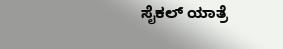ಸೈಕಲ್ ಯಾತ್ರೆ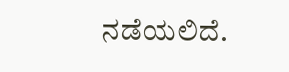ನಡೆಯಲಿದೆ.